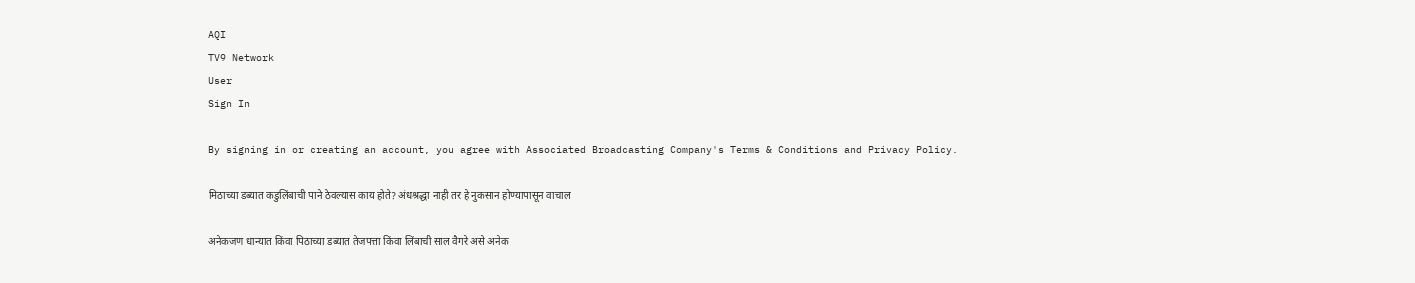AQI
TV9 Network
User
Sign In

By signing in or creating an account, you agree with Associated Broadcasting Company's Terms & Conditions and Privacy Policy.

मिठाच्या डब्यात कडुलिंबाची पाने ठेवल्यास काय होते? अंधश्रद्धा नाही तर हे नुकसान होण्यापासून वाचाल

अनेकजण धान्यात किंवा पिठाच्या डब्यात तेजपत्ता किंवा लिंबाची साल वैगरे असे अनेक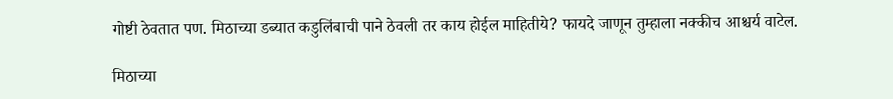गोष्टी ठेवतात पण. मिठाच्या डब्यात कडुलिंबाची पाने ठेवली तर काय होईल माहितीये? फायदे जाणून तुम्हाला नक्कीच आश्चर्य वाटेल.

मिठाच्या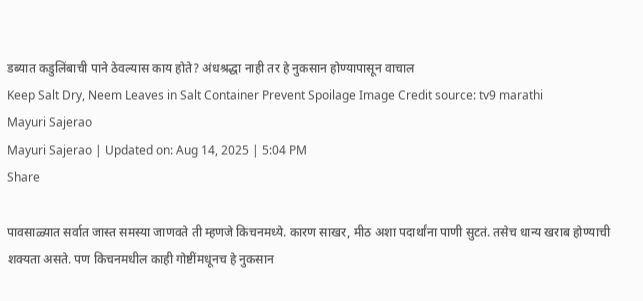डब्यात कडुलिंबाची पाने ठेवल्यास काय होते? अंधश्रद्धा नाही तर हे नुकसान होण्यापासून वाचाल
Keep Salt Dry, Neem Leaves in Salt Container Prevent Spoilage Image Credit source: tv9 marathi
Mayuri Sajerao
Mayuri Sajerao | Updated on: Aug 14, 2025 | 5:04 PM
Share

पावसाळ्यात सर्वात जास्त समस्या जाणवते ती म्हणजे किचनमध्ये. कारण साखर, मीठ अशा पदार्थांना पाणी सुटतं. तसेच धान्य खराब होण्याची शक्यता असते. पण किचनमधील काही गोष्टींमधूनच हे नुकसान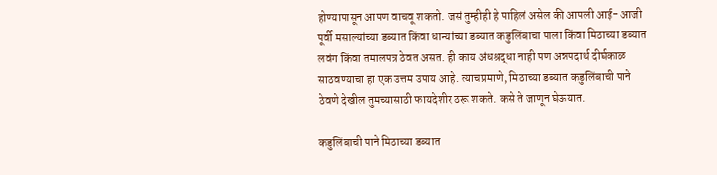होण्यापासून आपण वाचवू शकतो. जसं तुम्हीही हे पाहिलं असेल की आपली आई- आजी पूर्वी मसाल्यांच्या डब्यात किंवा धान्यांच्या डब्यात कडुलिंबाचा पाला किंवा मिठाच्या डब्यात लवंग किंवा तमालपत्र ठेवत असत. ही काय अंधश्रद्धा नाही पण अन्नपदार्थ दीर्घकाळ साठवण्याचा हा एक उत्तम उपाय आहे. त्याचप्रमाणे, मिठाच्या डब्यात कडुलिंबाची पाने ठेवणे देखील तुमच्यासाठी फायदेशीर ठरू शकते. कसे ते जाणून घेऊयात.

कडुलिंबाची पाने मिठाच्या डब्यात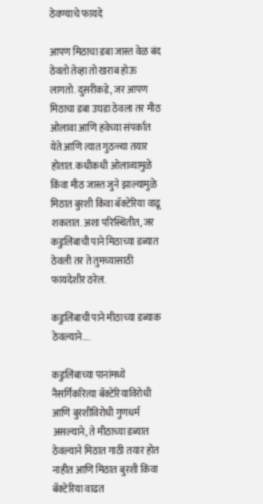ठेवण्याचे फायदे

आपण मिठाचा डबा जास्त वेळ बंद ठेवतो तेव्हा तो खराब होऊ लागतो. दुसरीकडे, जर आपण मिठाचा डबा उघडा ठेवला तर मीठ ओलावा आणि हवेच्या संपर्कात येते आणि त्यात गुठळ्या तयार होतात. कधीकधी ओलाव्यामुळे किंवा मीठ जास्त जुने झाल्यामुळे मिठात बुरशी किंवा बॅक्टेरिया वाढू शकतात. अशा परिस्थितीत, जर कडुलिंबाची पाने मिठाच्या डब्यात ठेवली तर ते तुमच्यासाठी फायदेशीर ठरेल.

कडुलिंबाची पाने मीठाच्या डब्याक ठेवल्याने….

कडुलिंबाच्या पानांमध्ये नैसर्गिकरित्या बॅक्टेरियाविरोधी आणि बुरशीविरोधी गुणधर्म असल्याने, ते मीठाच्या डब्यात ठेवल्याने मिठात गाठी तयार होत नाहीत आणि मिठात बुरशी किंवा बॅक्टेरिया वाढत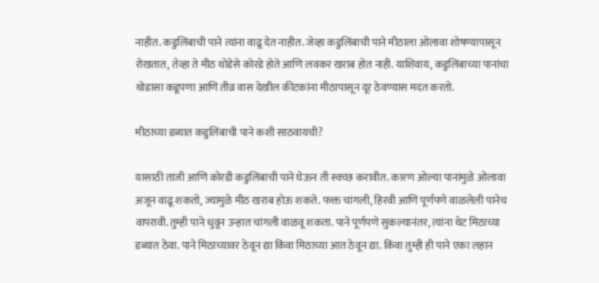नाहीत. कडुलिंबाची पाने त्यांना वाढू देत नाहीत. जेव्हा कडुलिंबाची पाने मीठाला ओलावा शोषण्यापासून रोखतात, तेव्हा ते मीठ थोडेसे कोरडे होते आणि लवकर खराब होत नाही. याशिवाय, कडुलिंबाच्या पानांचा थोडासा कडूपणा आणि तीव्र वास देखील कीटकांना मीठापासून दूर ठेवण्यास मदत करतो.

मीठाच्या डब्यात कडुलिंबाची पाने कशी साठवायची?

यासाठी ताजी आणि कोरडी कडुलिंबाची पाने घेऊन ती स्वच्छ करावीत. कारण ओल्या पानांमुळे ओलावा अजून वाढू शकतो, ज्यामुळे मीठ खराब होऊ शकते. फक्त चांगली, हिरवी आणि पूर्णपणे वाळलेली पानेच वापरावी. तुम्ही पाने धुवून उन्हात चांगली वाळवू शकता. पाने पूर्णपणे सुकल्यानंतर, त्यांना थेट मिठाच्या डब्यात ठेवा. पाने मिठाच्यावर ठेवून द्या किंवा मिठाच्या आत ठेवून द्या. किंवा तुम्ही ही पाने एका लहान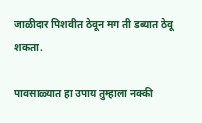जाळीदार पिशवीत ठेवून मग ती डब्यात ठेवू शकता.

पावसाळ्यात हा उपाय तुम्हाला नक्की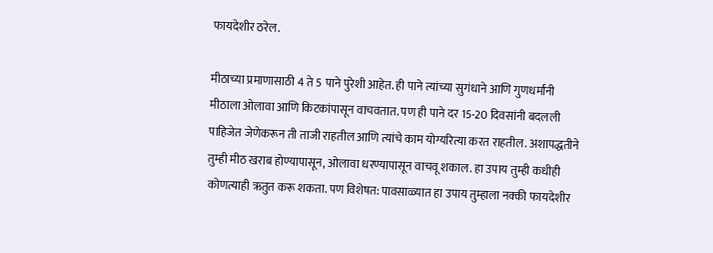फायदेशीर ठरेल.

मीठाच्या प्रमाणासाठी 4 ते 5 पाने पुरेशी आहेत. ही पाने त्यांच्या सुगंधाने आणि गुणधर्मांनी मीठाला ओलावा आणि किटकांपासून वाचवतात. पण ही पाने दर 15-20 दिवसांनी बदलली पाहिजेत जेणेकरून ती ताजी राहतील आणि त्यांचे काम योग्यरित्या करत राहतील. अशापद्धतीने तुम्ही मीठ खराब होण्यापासून, ओलावा धरण्यापासून वाचवू शकाल. हा उपाय तुम्ही कधीही कोणत्याही ऋतुत करू शकता. पण विशेषत: पावसाळ्यात हा उपाय तुम्हाला नक्की फायदेशीर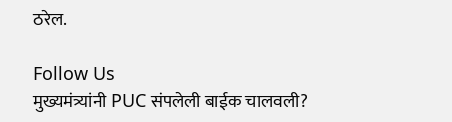ठरेल.

Follow Us
मुख्यमंत्र्यांनी PUC संपलेली बाईक चालवली?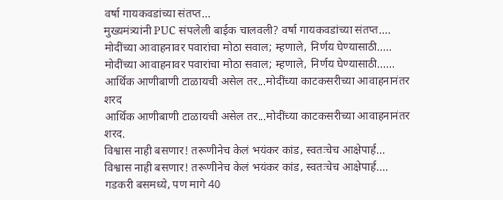वर्षा गायकवडांच्या संतप्त...
मुख्यमंत्र्यांनी PUC संपलेली बाईक चालवली? वर्षा गायकवडांच्या संतप्त....
मोदींच्या आवाहनावर पवारांचा मोठा सवाल; म्हणाले, निर्णय घेण्यासाठी.....
मोदींच्या आवाहनावर पवारांचा मोठा सवाल; म्हणाले, निर्णय घेण्यासाठी......
आर्थिक आणीबाणी टाळायची असेल तर...मोदींच्या काटकसरीच्या आवाहनानंतर शरद
आर्थिक आणीबाणी टाळायची असेल तर...मोदींच्या काटकसरीच्या आवाहनानंतर शरद.
विश्वास नाही बसणार! तरूणीनेच केलं भयंकर कांड, स्वतःचेच आक्षेपार्ह...
विश्वास नाही बसणार! तरूणीनेच केलं भयंकर कांड, स्वतःचेच आक्षेपार्ह....
गडकरी बसमध्ये, पण मागे 40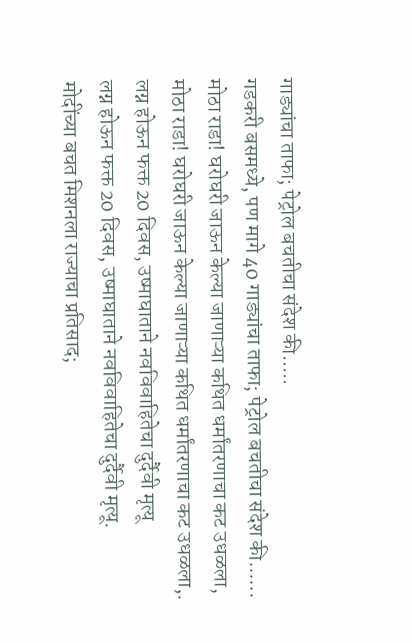गाड्यांचा ताफा; पेट्रोल बचतीचा संदेश की.....
गडकरी बसमध्ये, पण मागे 40 गाड्यांचा ताफा; पेट्रोल बचतीचा संदेश की......
मोठा राडा! घरोघरी जाऊन केल्या जाणाऱ्या कथित धर्मांतरणाचा कट उधळला,
मोठा राडा! घरोघरी जाऊन केल्या जाणाऱ्या कथित धर्मांतरणाचा कट उधळला,.
लग्न होऊन फक्त 20 दिवस, उष्माघाताने नवविवाहितेचा दुर्दैवी मृत्यू
लग्न होऊन फक्त 20 दिवस, उष्माघाताने नवविवाहितेचा दुर्दैवी मृत्यू.
मोदींच्या बचत मिशनला राज्याचा प्रतिसाद;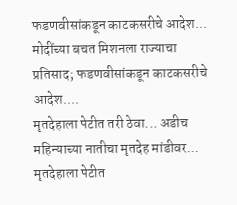फडणवीसांकडून काटकसरीचे आदेश...
मोदींच्या बचत मिशनला राज्याचा प्रतिसाद; फडणवीसांकडून काटकसरीचे आदेश....
मृतदेहाला पेटीत तरी ठेवा... अडीच महिन्याच्या नातीचा मृतदेह मांडीवर...
मृतदेहाला पेटीत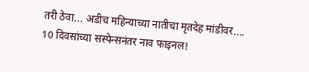तरी ठेवा... अडीच महिन्याच्या नातीचा मृतदेह मांडीवर....
10 दिवसांच्या सस्पेन्सनंतर नाव फाइनल!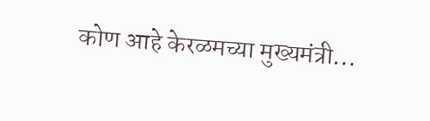कोण आहे केरळमच्या मुख्यमंत्री...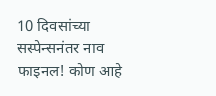10 दिवसांच्या सस्पेन्सनंतर नाव फाइनल! कोण आहे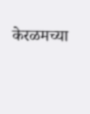केरळमच्या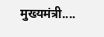मुख्यमंत्री....